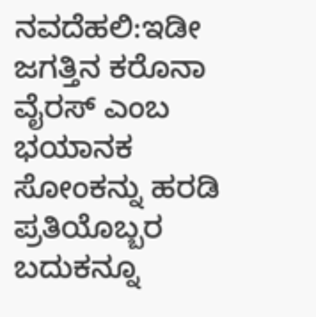ನವದೆಹಲಿ:ಇಡೀ ಜಗತ್ತಿನ ಕರೊನಾ ವೈರಸ್ ಎಂಬ ಭಯಾನಕ ಸೋಂಕನ್ನು ಹರಡಿ ಪ್ರತಿಯೊಬ್ಬರ ಬದುಕನ್ನೂ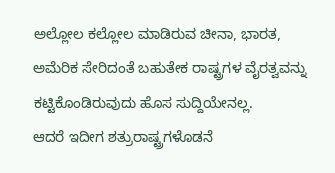ಅಲ್ಲೋಲ ಕಲ್ಲೋಲ ಮಾಡಿರುವ ಚೀನಾ, ಭಾರತ, ಅಮೆರಿಕ ಸೇರಿದಂತೆ ಬಹುತೇಕ ರಾಷ್ಟ್ರಗಳ ವೈರತ್ವವನ್ನು ಕಟ್ಟಿಕೊಂಡಿರುವುದು ಹೊಸ ಸುದ್ದಿಯೇನಲ್ಲ.
ಆದರೆ ಇದೀಗ ಶತ್ರುರಾಷ್ಟ್ರಗಳೊಡನೆ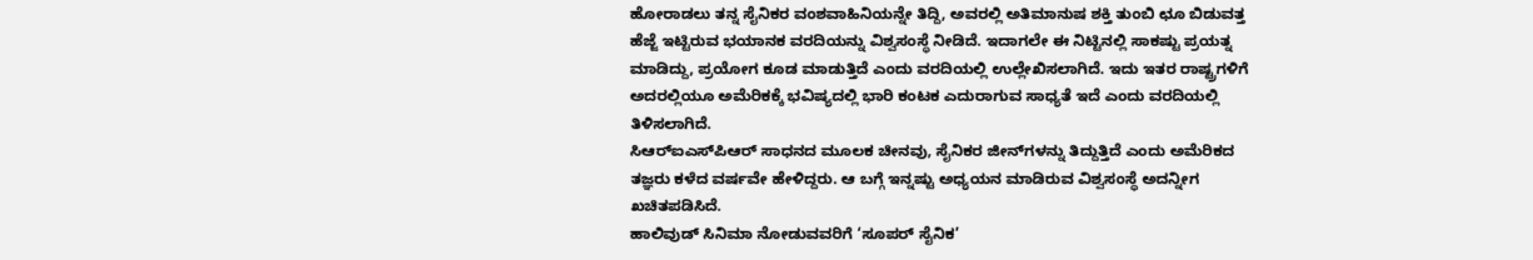ಹೋರಾಡಲು ತನ್ನ ಸೈನಿಕರ ವಂಶವಾಹಿನಿಯನ್ನೇ ತಿದ್ದಿ, ಅವರಲ್ಲಿ ಅತಿಮಾನುಷ ಶಕ್ತಿ ತುಂಬಿ ಛೂ ಬಿಡುವತ್ತ ಹೆಜ್ಜೆ ಇಟ್ಟಿರುವ ಭಯಾನಕ ವರದಿಯನ್ನು ವಿಶ್ವಸಂಸ್ಥೆ ನೀಡಿದೆ. ಇದಾಗಲೇ ಈ ನಿಟ್ಟಿನಲ್ಲಿ ಸಾಕಷ್ಟು ಪ್ರಯತ್ನ ಮಾಡಿದ್ದು, ಪ್ರಯೋಗ ಕೂಡ ಮಾಡುತ್ತಿದೆ ಎಂದು ವರದಿಯಲ್ಲಿ ಉಲ್ಲೇಖಿಸಲಾಗಿದೆ. ಇದು ಇತರ ರಾಷ್ಟ್ರಗಳಿಗೆ ಅದರಲ್ಲಿಯೂ ಅಮೆರಿಕಕ್ಕೆ ಭವಿಷ್ಯದಲ್ಲಿ ಭಾರಿ ಕಂಟಕ ಎದುರಾಗುವ ಸಾಧ್ಯತೆ ಇದೆ ಎಂದು ವರದಿಯಲ್ಲಿ ತಿಳಿಸಲಾಗಿದೆ.
ಸಿಆರ್‌ಐಎಸ್‌ಪಿಆರ್‌ ಸಾಧನದ ಮೂಲಕ ಚೀನವು, ಸೈನಿಕರ ಜೀನ್‌ಗಳನ್ನು ತಿದ್ದುತ್ತಿದೆ ಎಂದು ಅಮೆರಿಕದ ತಜ್ಞರು ಕಳೆದ ವರ್ಷವೇ ಹೇಳಿದ್ದರು. ಆ ಬಗ್ಗೆ ಇನ್ನಷ್ಟು ಅಧ್ಯಯನ ಮಾಡಿರುವ ವಿಶ್ವಸಂಸ್ಥೆ ಅದನ್ನೀಗ ಖಚಿತಪಡಿಸಿದೆ.
ಹಾಲಿವುಡ್ ಸಿನಿಮಾ ನೋಡುವವರಿಗೆ ‘ಸೂಪರ್ ಸೈನಿಕ’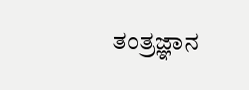ತಂತ್ರಜ್ಞಾನ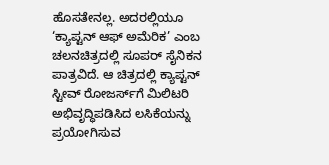ಹೊಸತೇನಲ್ಲ. ಅದರಲ್ಲಿಯೂ ‘ಕ್ಯಾಪ್ಟನ್‌ ಆಫ್ ಅಮೆರಿಕ’ ಎಂಬ ಚಲನಚಿತ್ರದಲ್ಲಿ ಸೂಪರ್‌ ಸೈನಿಕನ ಪಾತ್ರವಿದೆ. ಆ ಚಿತ್ರದಲ್ಲಿ ಕ್ಯಾಪ್ಟನ್‌ ಸ್ಟೀವ್‌ ರೋಜರ್ಸ್‌ಗೆ ಮಿಲಿಟರಿ ಅಭಿವೃದ್ಧಿಪಡಿಸಿದ ಲಸಿಕೆಯನ್ನು ಪ್ರಯೋಗಿಸುವ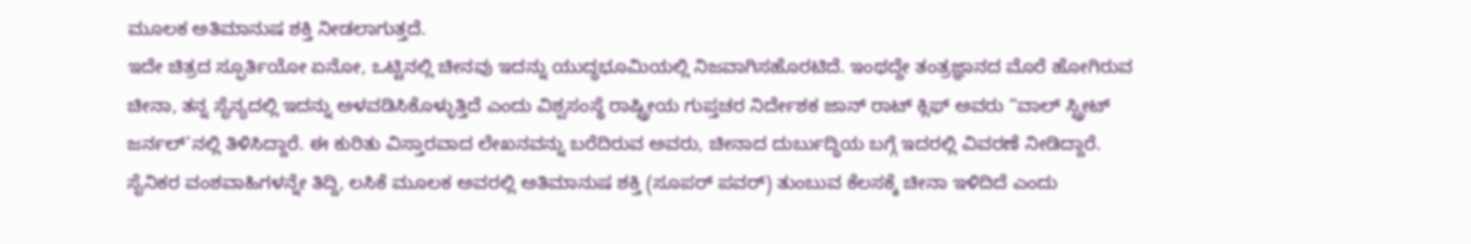ಮೂಲಕ ಅತಿಮಾನುಷ ಶಕ್ತಿ ನೀಡಲಾಗುತ್ತದೆ.
ಇದೇ ಚಿತ್ರದ ಸ್ಫೂರ್ತಿಯೋ ಏನೋ, ಒಟ್ಟಿನಲ್ಲಿ ಚೀನವು ಇದನ್ನು ಯುದ್ಧಭೂಮಿಯಲ್ಲಿ ನಿಜವಾಗಿಸಹೊರಟಿದೆ. ಇಂಥದ್ದೇ ತಂತ್ರಜ್ಞಾನದ ಮೊರೆ ಹೋಗಿರುವ ಚೀನಾ, ತನ್ನ ಸೈನ್ಯದಲ್ಲಿ ಇದನ್ನು ಅಳವಡಿಸಿಕೊಳ್ಳುತ್ತಿದೆ ಎಂದು ವಿಶ್ವಸಂಸ್ಥೆ ರಾಷ್ಟ್ರೀಯ ಗುಪ್ತಚರ ನಿರ್ದೇಶಕ ಜಾನ್‌ ರಾಟ್ ಕ್ಲಿಫ್ ಅವರು “ವಾಲ್‌ ಸ್ಟ್ರೀಟ್‌ ಜರ್ನಲ್‌’ನಲ್ಲಿ ತಿಳಿಸಿದ್ದಾರೆ. ಈ ಕುರಿತು ವಿಸ್ತಾರವಾದ ಲೇಖನವನ್ನು ಬರೆದಿರುವ ಅವರು, ಚೀನಾದ ದುರ್ಬುದ್ಧಿಯ ಬಗ್ಗೆ ಇದರಲ್ಲಿ ವಿವರಣೆ ನೀಡಿದ್ದಾರೆ.
ಸೈನಿಕರ ವಂಶವಾಹಿಗಳನ್ನೇ ತಿದ್ದಿ, ಲಸಿಕೆ ಮೂಲಕ ಅವರಲ್ಲಿ ಅತಿಮಾನುಷ ಶಕ್ತಿ (ಸೂಪರ್ ಪವರ್) ತುಂಬುವ ಕೆಲಸಕ್ಕೆ ಚೀನಾ ಇಳಿದಿದೆ ಎಂದು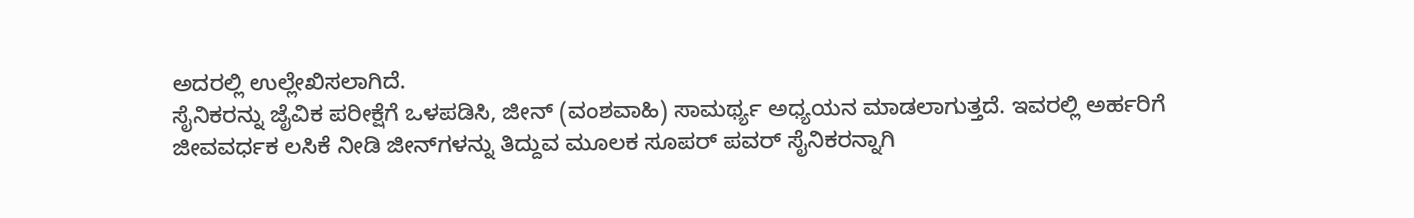ಅದರಲ್ಲಿ ಉಲ್ಲೇಖಿಸಲಾಗಿದೆ.
ಸೈನಿಕರನ್ನು ಜೈವಿಕ ಪರೀಕ್ಷೆಗೆ ಒಳಪಡಿಸಿ, ಜೀನ್‌ (ವಂಶವಾಹಿ) ಸಾಮರ್ಥ್ಯ ಅಧ್ಯಯನ ಮಾಡಲಾಗುತ್ತದೆ. ಇವರಲ್ಲಿ ಅರ್ಹರಿಗೆ ಜೀವವರ್ಧಕ ಲಸಿಕೆ ನೀಡಿ ಜೀನ್‌ಗಳನ್ನು ತಿದ್ದುವ ಮೂಲಕ ಸೂಪರ್‌ ಪವರ್‌ ಸೈನಿಕರನ್ನಾಗಿ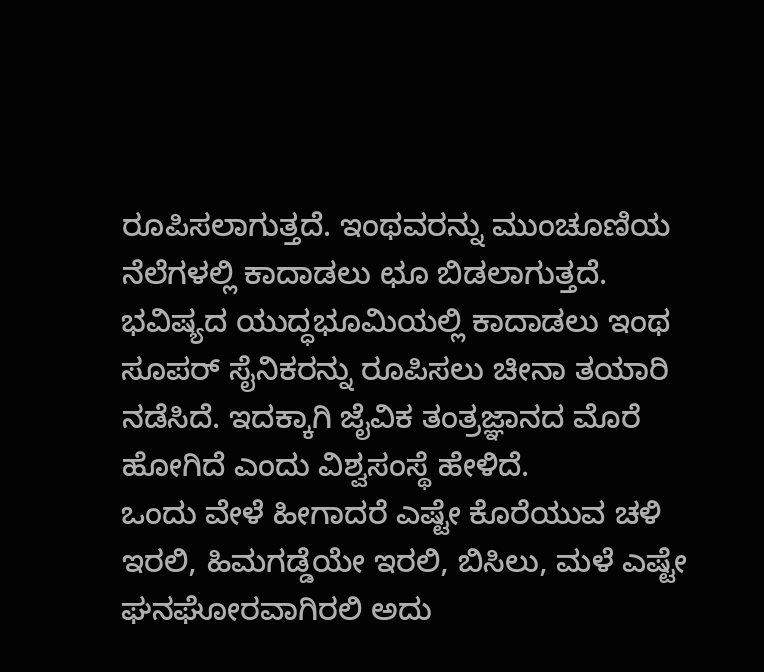ರೂಪಿಸಲಾಗುತ್ತದೆ. ಇಂಥವರನ್ನು ಮುಂಚೂಣಿಯ ನೆಲೆಗಳಲ್ಲಿ ಕಾದಾಡಲು ಛೂ ಬಿಡಲಾಗುತ್ತದೆ. ಭವಿಷ್ಯದ ಯುದ್ಧಭೂಮಿಯಲ್ಲಿ ಕಾದಾಡಲು ಇಂಥ ಸೂಪರ್‌ ಸೈನಿಕರನ್ನು ರೂಪಿಸಲು ಚೀನಾ ತಯಾರಿ ನಡೆಸಿದೆ. ಇದಕ್ಕಾಗಿ ಜೈವಿಕ ತಂತ್ರಜ್ಞಾನದ ಮೊರೆ ಹೋಗಿದೆ ಎಂದು ವಿಶ್ವಸಂಸ್ಥೆ ಹೇಳಿದೆ.
ಒಂದು ವೇಳೆ ಹೀಗಾದರೆ ಎಷ್ಟೇ ಕೊರೆಯುವ ಚಳಿ ಇರಲಿ, ಹಿಮಗಡ್ಡೆಯೇ ಇರಲಿ, ಬಿಸಿಲು, ಮಳೆ ಎಷ್ಟೇ ಘನಘೋರವಾಗಿರಲಿ ಅದು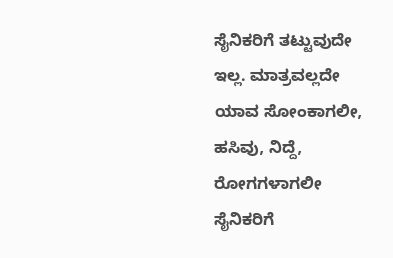ಸೈನಿಕರಿಗೆ ತಟ್ಟುವುದೇ ಇಲ್ಲ. ಮಾತ್ರವಲ್ಲದೇ ಯಾವ ಸೋಂಕಾಗಲೀ, ಹಸಿವು, ನಿದ್ದೆ, ರೋಗಗಳಾಗಲೀ ಸೈನಿಕರಿಗೆ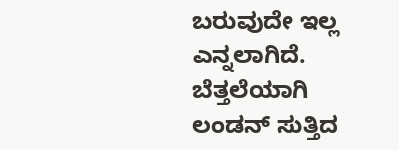ಬರುವುದೇ ಇಲ್ಲ ಎನ್ನಲಾಗಿದೆ.
ಬೆತ್ತಲೆಯಾಗಿ ಲಂಡನ್ ಸುತ್ತಿದ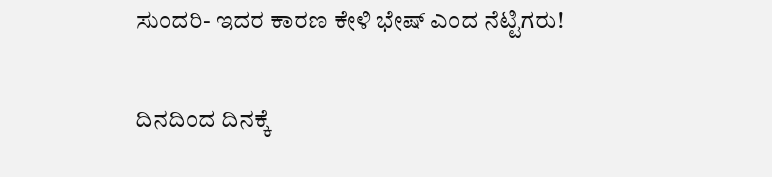ಸುಂದರಿ- ಇದರ ಕಾರಣ ಕೇಳಿ ಭೇಷ್ ಎಂದ ನೆಟ್ಟಿಗರು!

ದಿನದಿಂದ ದಿನಕ್ಕೆ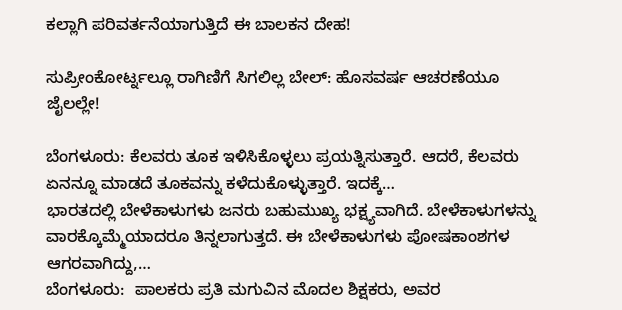ಕಲ್ಲಾಗಿ ಪರಿವರ್ತನೆಯಾಗುತ್ತಿದೆ ಈ ಬಾಲಕನ ದೇಹ!

ಸುಪ್ರೀಂಕೋರ್ಟ್ನಲ್ಲೂ ರಾಗಿಣಿಗೆ ಸಿಗಲಿಲ್ಲ ಬೇಲ್: ಹೊಸವರ್ಷ ಆಚರಣೆಯೂ ಜೈಲಲ್ಲೇ!

ಬೆಂಗಳೂರು: ಕೆಲವರು ತೂಕ ಇಳಿಸಿಕೊಳ್ಳಲು ಪ್ರಯತ್ನಿಸುತ್ತಾರೆ. ಆದರೆ, ಕೆಲವರು ಏನನ್ನೂ ಮಾಡದೆ ತೂಕವನ್ನು ಕಳೆದುಕೊಳ್ಳುತ್ತಾರೆ. ಇದಕ್ಕೆ…
ಭಾರತದಲ್ಲಿ ಬೇಳೆಕಾಳುಗಳು ಜನರು ಬಹುಮುಖ್ಯ ಭಕ್ಷ್ಯವಾಗಿದೆ. ಬೇಳೆಕಾಳುಗಳನ್ನು ವಾರಕ್ಕೊಮ್ಮೆಯಾದರೂ ತಿನ್ನಲಾಗುತ್ತದೆ. ಈ ಬೇಳೆಕಾಳುಗಳು ಪೋಷಕಾಂಶಗಳ ಆಗರವಾಗಿದ್ದು,…
ಬೆಂಗಳೂರು:  ಪಾಲಕರು ಪ್ರತಿ ಮಗುವಿನ ಮೊದಲ ಶಿಕ್ಷಕರು, ಅವರ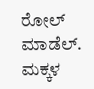ರೋಲ್ ಮಾಡೆಲ್. ಮಕ್ಕಳ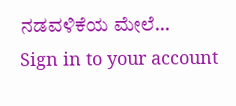ನಡವಳಿಕೆಯ ಮೇಲೆ…
Sign in to your account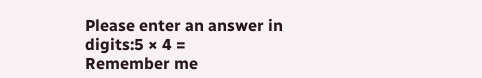Please enter an answer in digits:5 × 4 =
Remember me